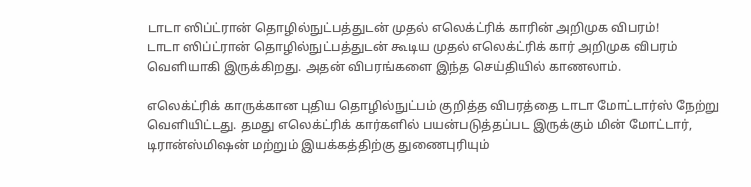டாடா ஸிப்ட்ரான் தொழில்நுட்பத்துடன் முதல் எலெக்ட்ரிக் காரின் அறிமுக விபரம்!
டாடா ஸிப்ட்ரான் தொழில்நுட்பத்துடன் கூடிய முதல் எலெக்ட்ரிக் கார் அறிமுக விபரம் வெளியாகி இருக்கிறது. அதன் விபரங்களை இந்த செய்தியில் காணலாம்.

எலெக்ட்ரிக் காருக்கான புதிய தொழில்நுட்பம் குறித்த விபரத்தை டாடா மோட்டார்ஸ் நேற்று வெளியிட்டது. தமது எலெக்ட்ரிக் கார்களில் பயன்படுத்தப்பட இருக்கும் மின் மோட்டார், டிரான்ஸ்மிஷன் மற்றும் இயக்கத்திற்கு துணைபுரியும்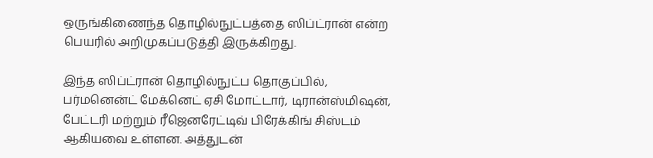ஒருங்கிணைந்த தொழில்நுட்பத்தை ஸிப்ட்ரான் என்ற பெயரில் அறிமுகப்படுத்தி இருக்கிறது.

இந்த ஸிப்ட்ரான் தொழில்நுட்ப தொகுப்பில், பர்மனென்ட் மேக்னெட் ஏசி மோட்டார், டிரான்ஸ்மிஷன், பேட்டரி மற்றும் ரீஜெனரேட்டிவ் பிரேக்கிங் சிஸ்டம் ஆகியவை உள்ளன. அத்துடன்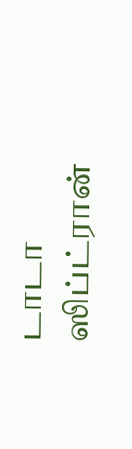டாடா ஸிப்ட்ரான்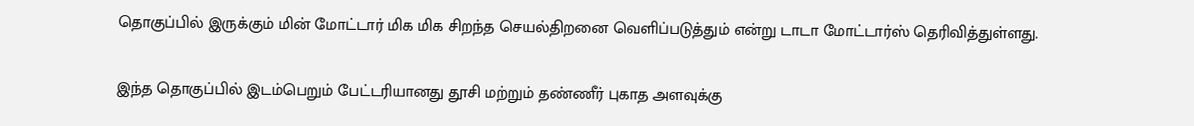தொகுப்பில் இருக்கும் மின் மோட்டார் மிக மிக சிறந்த செயல்திறனை வெளிப்படுத்தும் என்று டாடா மோட்டார்ஸ் தெரிவித்துள்ளது.

இந்த தொகுப்பில் இடம்பெறும் பேட்டரியானது தூசி மற்றும் தண்ணீர் புகாத அளவுக்கு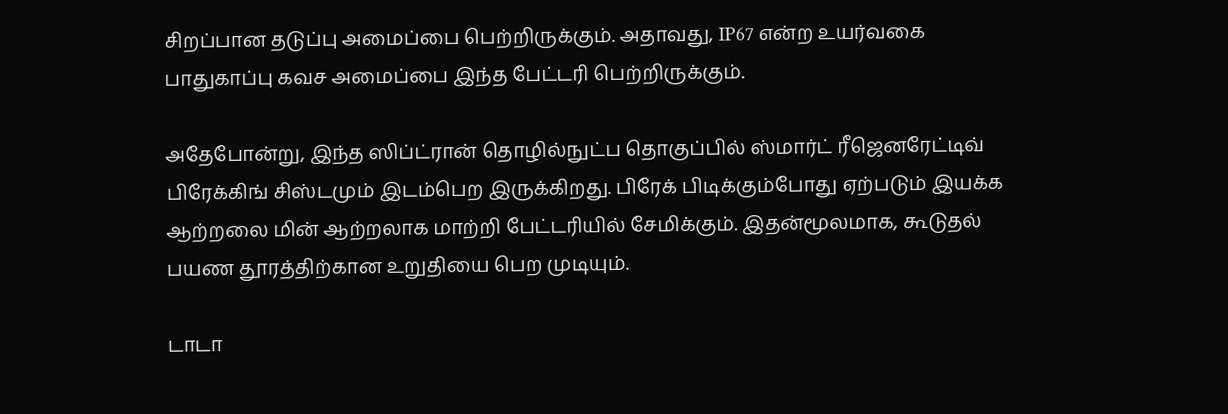சிறப்பான தடுப்பு அமைப்பை பெற்றிருக்கும். அதாவது, IP67 என்ற உயர்வகை பாதுகாப்பு கவச அமைப்பை இந்த பேட்டரி பெற்றிருக்கும்.

அதேபோன்று, இந்த ஸிப்ட்ரான் தொழில்நுட்ப தொகுப்பில் ஸ்மார்ட் ரீஜெனரேட்டிவ் பிரேக்கிங் சிஸ்டமும் இடம்பெற இருக்கிறது. பிரேக் பிடிக்கும்போது ஏற்படும் இயக்க ஆற்றலை மின் ஆற்றலாக மாற்றி பேட்டரியில் சேமிக்கும். இதன்மூலமாக, கூடுதல் பயண தூரத்திற்கான உறுதியை பெற முடியும்.

டாடா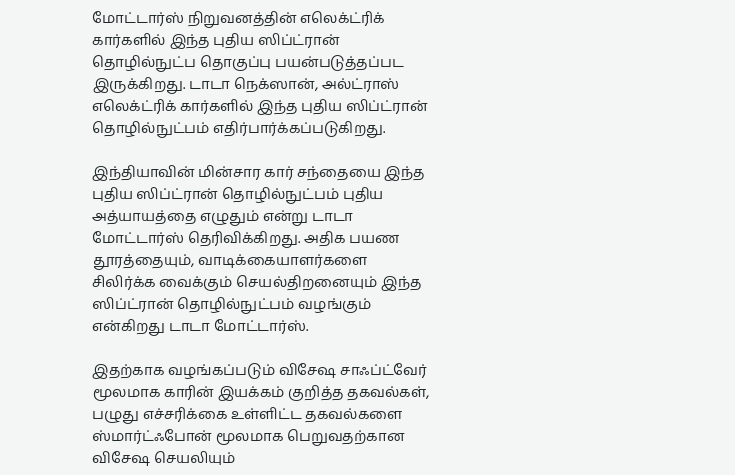மோட்டார்ஸ் நிறுவனத்தின் எலெக்ட்ரிக் கார்களில் இந்த புதிய ஸிப்ட்ரான் தொழில்நுட்ப தொகுப்பு பயன்படுத்தப்பட இருக்கிறது. டாடா நெக்ஸான், அல்ட்ராஸ் எலெக்ட்ரிக் கார்களில் இந்த புதிய ஸிப்ட்ரான் தொழில்நுட்பம் எதிர்பார்க்கப்படுகிறது.

இந்தியாவின் மின்சார கார் சந்தையை இந்த புதிய ஸிப்ட்ரான் தொழில்நுட்பம் புதிய அத்யாயத்தை எழுதும் என்று டாடா மோட்டார்ஸ் தெரிவிக்கிறது. அதிக பயண தூரத்தையும், வாடிக்கையாளர்களை சிலிர்க்க வைக்கும் செயல்திறனையும் இந்த ஸிப்ட்ரான் தொழில்நுட்பம் வழங்கும் என்கிறது டாடா மோட்டார்ஸ்.

இதற்காக வழங்கப்படும் விசேஷ சாஃப்ட்வேர் மூலமாக காரின் இயக்கம் குறித்த தகவல்கள், பழுது எச்சரிக்கை உள்ளிட்ட தகவல்களை ஸ்மார்ட்ஃபோன் மூலமாக பெறுவதற்கான விசேஷ செயலியும்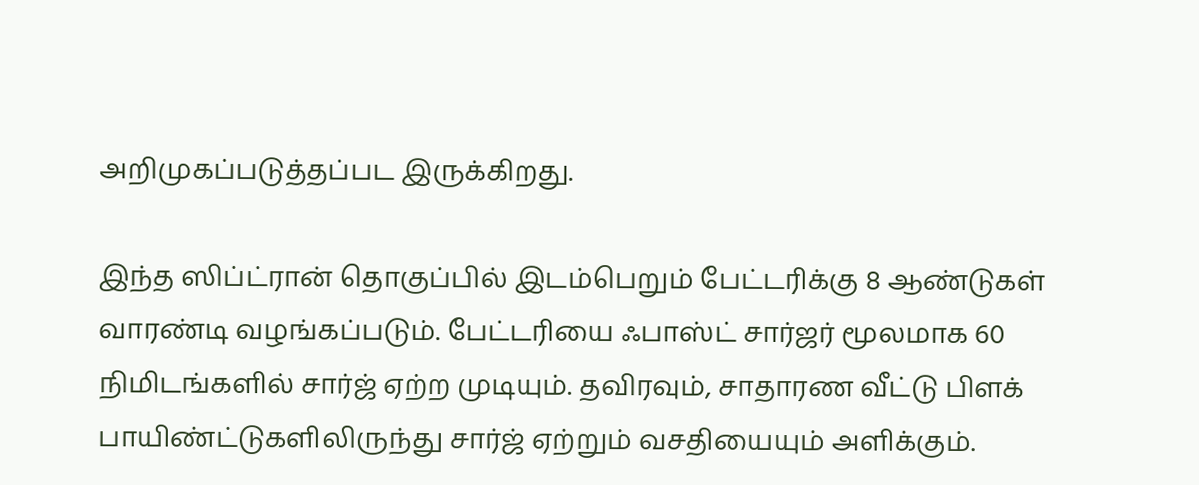அறிமுகப்படுத்தப்பட இருக்கிறது.

இந்த ஸிப்ட்ரான் தொகுப்பில் இடம்பெறும் பேட்டரிக்கு 8 ஆண்டுகள் வாரண்டி வழங்கப்படும். பேட்டரியை ஃபாஸ்ட் சார்ஜர் மூலமாக 60 நிமிடங்களில் சார்ஜ் ஏற்ற முடியும். தவிரவும், சாதாரண வீட்டு பிளக் பாயிண்ட்டுகளிலிருந்து சார்ஜ் ஏற்றும் வசதியையும் அளிக்கும்.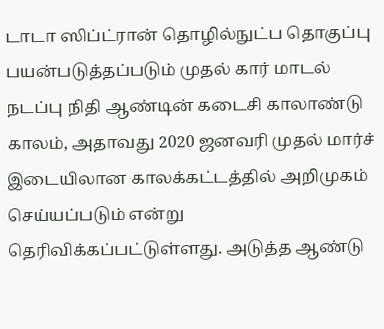டாடா ஸிப்ட்ரான் தொழில்நுட்ப தொகுப்பு பயன்படுத்தப்படும் முதல் கார் மாடல் நடப்பு நிதி ஆண்டின் கடைசி காலாண்டு காலம், அதாவது 2020 ஜனவரி முதல் மார்ச் இடையிலான காலக்கட்டத்தில் அறிமுகம் செய்யப்படும் என்று தெரிவிக்கப்பட்டுள்ளது. அடுத்த ஆண்டு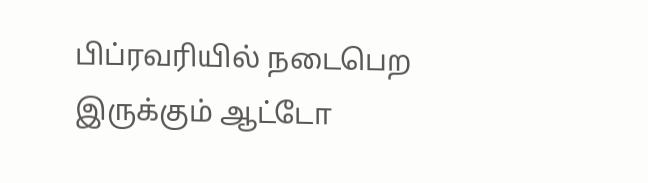பிப்ரவரியில் நடைபெற இருக்கும் ஆட்டோ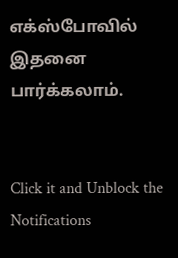எக்ஸ்போவில் இதனை பார்க்கலாம்.


Click it and Unblock the Notifications